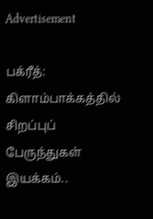Advertisement

பக்ரீத்: கிளாம்பாக்கத்தில் சிறப்புப் பேருந்துகள் இயக்கம்..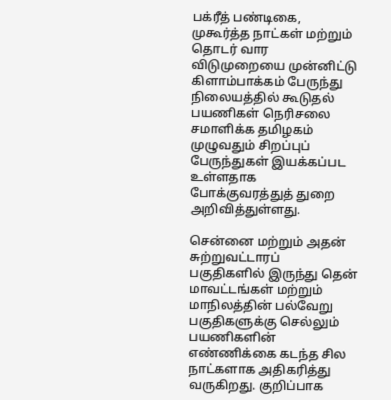பக்ரீத் பண்டிகை, முகூர்த்த நாட்கள் மற்றும் தொடர் வார விடுமுறையை முன்னிட்டு கிளாம்பாக்கம் பேருந்து நிலையத்தில் கூடுதல் பயணிகள் நெரிசலை சமாளிக்க தமிழகம் முழுவதும் சிறப்புப் பேருந்துகள் இயக்கப்பட உள்ளதாக போக்குவரத்துத் துறை அறிவித்துள்ளது.

சென்னை மற்றும் அதன் சுற்றுவட்டாரப் பகுதிகளில் இருந்து தென் மாவட்டங்கள் மற்றும் மாநிலத்தின் பல்வேறு பகுதிகளுக்கு செல்லும் பயணிகளின் எண்ணிக்கை கடந்த சில நாட்களாக அதிகரித்து வருகிறது. குறிப்பாக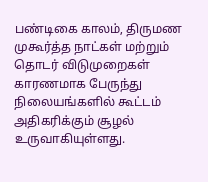பண்டிகை காலம், திருமண முகூர்த்த நாட்கள் மற்றும் தொடர் விடுமுறைகள் காரணமாக பேருந்து நிலையங்களில் கூட்டம் அதிகரிக்கும் சூழல் உருவாகியுள்ளது.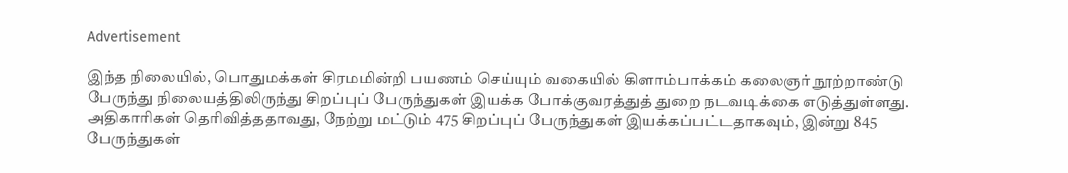Advertisement

இந்த நிலையில், பொதுமக்கள் சிரமமின்றி பயணம் செய்யும் வகையில் கிளாம்பாக்கம் கலைஞர் நூற்றாண்டு பேருந்து நிலையத்திலிருந்து சிறப்புப் பேருந்துகள் இயக்க போக்குவரத்துத் துறை நடவடிக்கை எடுத்துள்ளது. அதிகாரிகள் தெரிவித்ததாவது, நேற்று மட்டும் 475 சிறப்புப் பேருந்துகள் இயக்கப்பட்டதாகவும், இன்று 845 பேருந்துகள்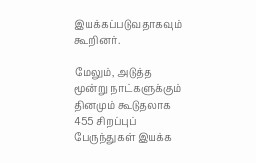இயக்கப்படுவதாகவும் கூறினர்.

மேலும், அடுத்த மூன்று நாட்களுக்கும் தினமும் கூடுதலாக 455 சிறப்புப் பேருந்துகள் இயக்க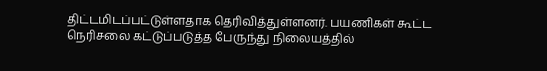திட்டமிடப்பட்டுள்ளதாக தெரிவித்துள்ளனர். பயணிகள் கூட்ட நெரிசலை கட்டுப்படுத்த பேருந்து நிலையத்தில்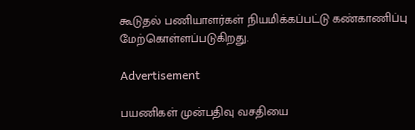கூடுதல் பணியாளர்கள் நியமிக்கப்பட்டு கண்காணிப்பு மேற்கொள்ளப்படுகிறது.

Advertisement

பயணிகள் முன்பதிவு வசதியை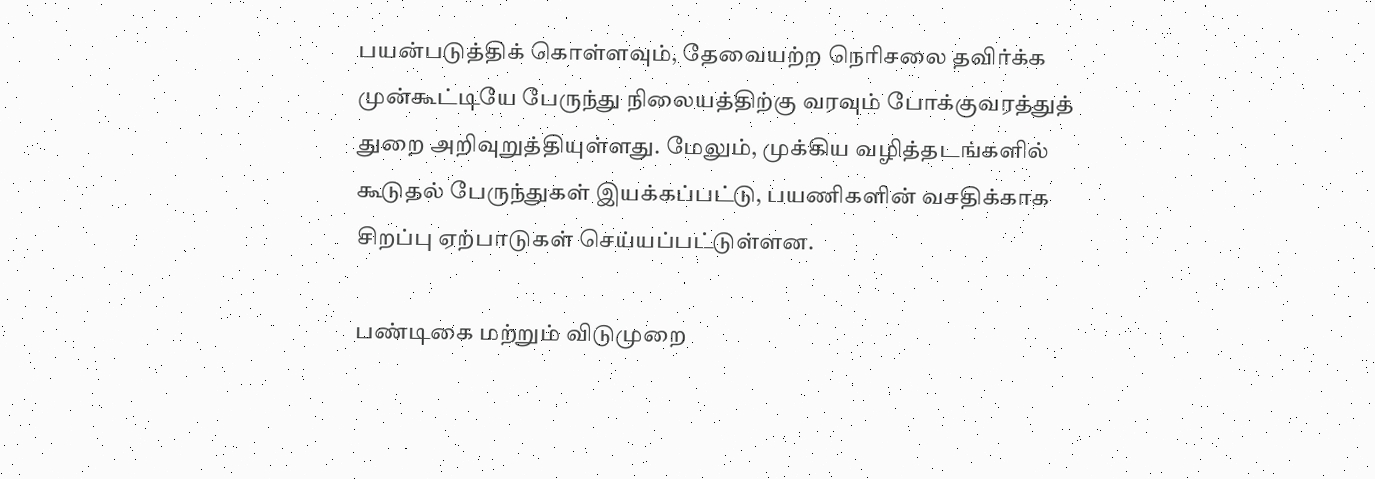பயன்படுத்திக் கொள்ளவும், தேவையற்ற நெரிசலை தவிர்க்க முன்கூட்டியே பேருந்து நிலையத்திற்கு வரவும் போக்குவரத்துத் துறை அறிவுறுத்தியுள்ளது. மேலும், முக்கிய வழித்தடங்களில் கூடுதல் பேருந்துகள் இயக்கப்பட்டு, பயணிகளின் வசதிக்காக சிறப்பு ஏற்பாடுகள் செய்யப்பட்டுள்ளன.

பண்டிகை மற்றும் விடுமுறை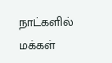நாட்களில் மக்கள்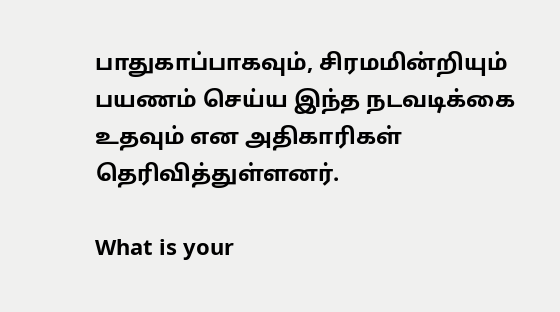பாதுகாப்பாகவும், சிரமமின்றியும் பயணம் செய்ய இந்த நடவடிக்கை உதவும் என அதிகாரிகள் தெரிவித்துள்ளனர்.

What is your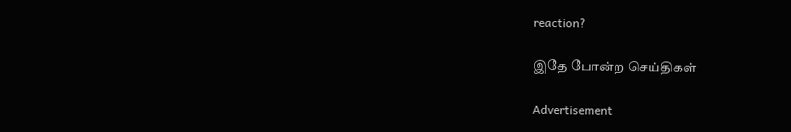reaction?

இதே போன்ற செய்திகள்

Advertisement